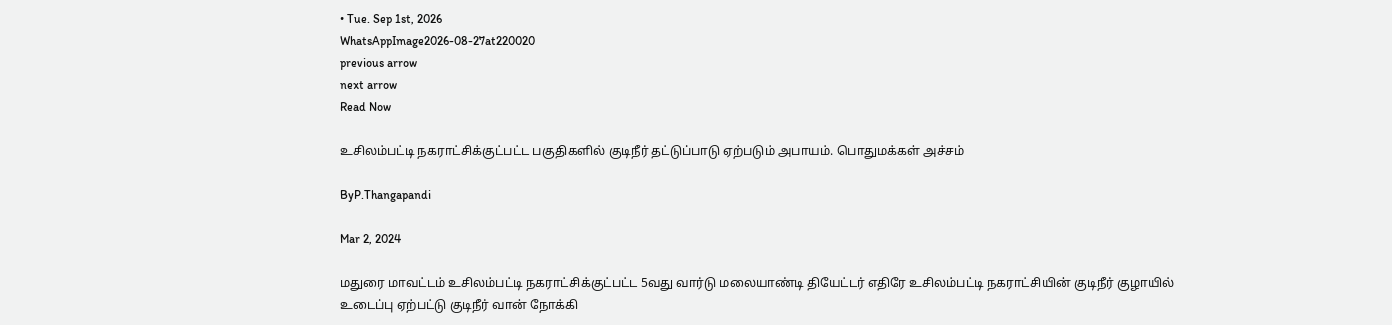• Tue. Sep 1st, 2026
WhatsAppImage2026-08-27at220020
previous arrow
next arrow
Read Now

உசிலம்பட்டி நகராட்சிக்குட்பட்ட பகுதிகளில் குடிநீர் தட்டுப்பாடு ஏற்படும் அபாயம். பொதுமக்கள் அச்சம்

ByP.Thangapandi

Mar 2, 2024

மதுரை மாவட்டம் உசிலம்பட்டி நகராட்சிக்குட்பட்ட 5வது வார்டு மலையாண்டி தியேட்டர் எதிரே உசிலம்பட்டி நகராட்சியின் குடிநீர் குழாயில் உடைப்பு ஏற்பட்டு குடிநீர் வான் நோக்கி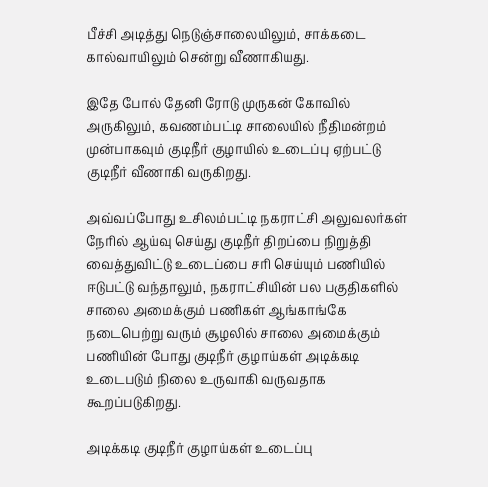பீச்சி அடித்து நெடுஞ்சாலையிலும், சாக்கடை கால்வாயிலும் சென்று வீணாகியது.

இதே போல் தேனி ரோடு முருகன் கோவில் அருகிலும், கவணம்பட்டி சாலையில் நீதிமன்றம் முன்பாகவும் குடிநீர் குழாயில் உடைப்பு ஏற்பட்டு குடிநீர் வீணாகி வருகிறது.

அவ்வப்போது உசிலம்பட்டி நகராட்சி அலுவலர்கள் நேரில் ஆய்வு செய்து குடிநீர் திறப்பை நிறுத்தி வைத்துவிட்டு உடைப்பை சரி செய்யும் பணியில் ஈடுபட்டு வந்தாலும், நகராட்சியின் பல பகுதிகளில் சாலை அமைக்கும் பணிகள் ஆங்காங்கே நடைபெற்று வரும் சூழலில் சாலை அமைக்கும் பணியின் போது குடிநீர் குழாய்கள் அடிக்கடி உடைபடும் நிலை உருவாகி வருவதாக கூறப்படுகிறது.

அடிக்கடி குடிநீர் குழாய்கள் உடைப்பு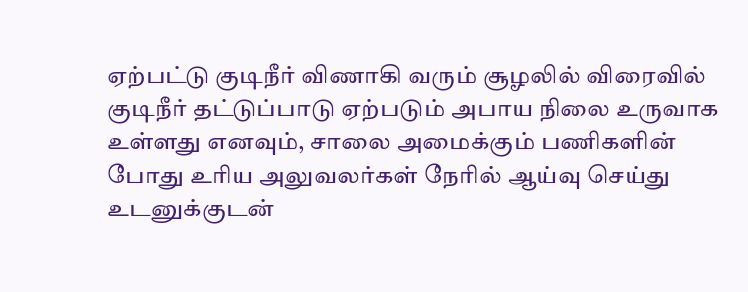ஏற்பட்டு குடிநீர் விணாகி வரும் சூழலில் விரைவில் குடிநீர் தட்டுப்பாடு ஏற்படும் அபாய நிலை உருவாக உள்ளது எனவும், சாலை அமைக்கும் பணிகளின் போது உரிய அலுவலர்கள் நேரில் ஆய்வு செய்து உடனுக்குடன்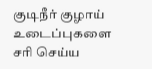குடிநீர் குழாய் உடைப்புகளை சரி செய்ய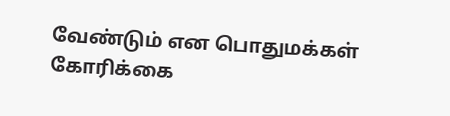வேண்டும் என பொதுமக்கள் கோரிக்கை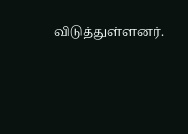விடுத்துள்ளனர்.